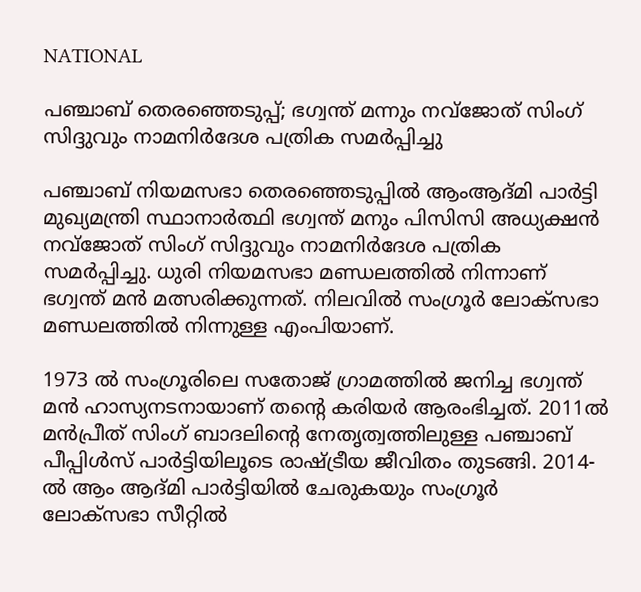NATIONAL

പഞ്ചാബ് തെരഞ്ഞെടുപ്പ്; ഭഗ്വന്ത് മന്നും നവ്‌ജോത് സിംഗ് സിദ്ദുവും നാമനിര്‍ദേശ പത്രിക സമര്‍പ്പിച്ചു

പഞ്ചാബ് നിയമസഭാ തെരഞ്ഞെടുപ്പില്‍ ആംആദ്മി പാര്‍ട്ടി മുഖ്യമന്ത്രി സ്ഥാനാര്‍ത്ഥി ഭഗ്വന്ത് മനും പിസിസി അധ്യക്ഷന്‍ നവ്‌ജോത് സിംഗ് സിദ്ദുവും നാമനിര്‍ദേശ പത്രിക സമര്‍പ്പിച്ചു. ധുരി നിയമസഭാ മണ്ഡലത്തില്‍ നിന്നാണ് ഭഗ്വന്ത് മന്‍ മത്സരിക്കുന്നത്. നിലവില്‍ സംഗ്രൂര്‍ ലോക്സഭാ മണ്ഡലത്തില്‍ നിന്നുള്ള എംപിയാണ്.

1973 ല്‍ സംഗ്രൂരിലെ സതോജ് ഗ്രാമത്തില്‍ ജനിച്ച ഭഗ്വന്ത് മന്‍ ഹാസ്യനടനായാണ് തന്റെ കരിയര്‍ ആരംഭിച്ചത്. 2011ല്‍ മന്‍പ്രീത് സിംഗ് ബാദലിന്റെ നേതൃത്വത്തിലുള്ള പഞ്ചാബ് പീപ്പിള്‍സ് പാര്‍ട്ടിയിലൂടെ രാഷ്ട്രീയ ജീവിതം തുടങ്ങി. 2014-ല്‍ ആം ആദ്മി പാര്‍ട്ടിയില്‍ ചേരുകയും സംഗ്രൂര്‍ ലോക്സഭാ സീറ്റില്‍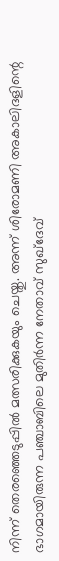നിന്ന് തെരഞ്ഞെടുപ്പില്‍ മത്സരിക്കുകയും ചെയ്തു. അന്ന് ശിരോമണി അകാലിദളിന്റെ ഭാഗമായിരുന്ന പഞ്ചാബിലെ മുതിര്‍ന്ന നേതാവ് സുഖ്ദേവ്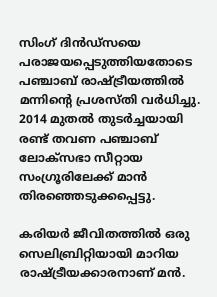സിംഗ് ദിന്‍ഡ്സയെ പരാജയപ്പെടുത്തിയതോടെ പഞ്ചാബ് രാഷ്ട്രീയത്തില്‍ മന്നിന്റെ പ്രശസ്തി വര്‍ധിച്ചു. 2014 മുതല്‍ തുടര്‍ച്ചയായി രണ്ട് തവണ പഞ്ചാബ് ലോക്സഭാ സീറ്റായ സംഗ്രൂരിലേക്ക് മാന്‍ തിരഞ്ഞെടുക്കപ്പെട്ടു.

കരിയര്‍ ജീവിതത്തില്‍ ഒരു സെലിബ്രിറ്റിയായി മാറിയ രാഷ്ട്രീയക്കാരനാണ് മന്‍.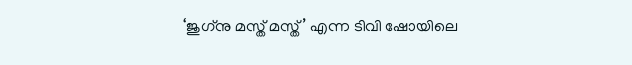‘ജുഗ്‌നു മസ്ത് മസ്ത്’ എന്ന ടിവി ഷോയിലെ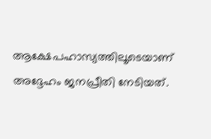ആക്ഷേപഹാസ്യത്തിലൂടെയാണ് അദ്ദേഹം ജനപ്രീതി നേടിയത്.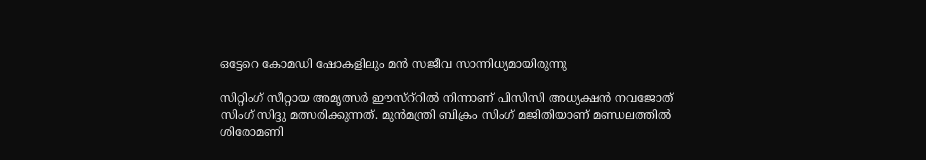ഒട്ടേറെ കോമഡി ഷോകളിലും മന്‍ സജീവ സാന്നിധ്യമായിരുന്നു

സിറ്റിംഗ് സീറ്റായ അമൃത്സര്‍ ഈസ്‌റ്‌റില്‍ നിന്നാണ് പിസിസി അധ്യക്ഷന്‍ നവജോത് സിംഗ് സിദ്ദു മത്സരിക്കുന്നത്. മുന്‍മന്ത്രി ബിക്രം സിംഗ് മജിതിയാണ് മണ്ഡലത്തില്‍ ശിരോമണി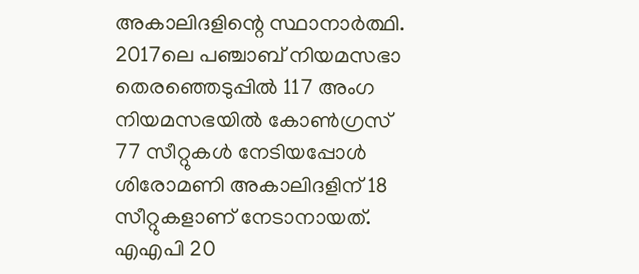അകാലിദളിന്റെ സ്ഥാനാര്‍ത്ഥി. 2017ലെ പഞ്ചാബ് നിയമസഭാ തെരഞ്ഞെടുപ്പില്‍ 117 അംഗ നിയമസഭയില്‍ കോണ്‍ഗ്രസ് 77 സീറ്റുകള്‍ നേടിയപ്പോള്‍ ശിരോമണി അകാലിദളിന് 18 സീറ്റുകളാണ് നേടാനായത്. എഎപി 20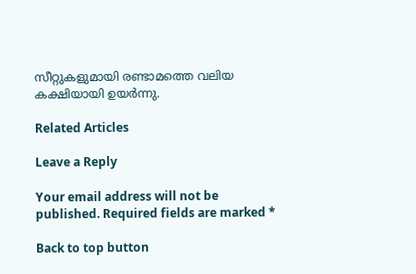സീറ്റുകളുമായി രണ്ടാമത്തെ വലിയ കക്ഷിയായി ഉയര്‍ന്നു.

Related Articles

Leave a Reply

Your email address will not be published. Required fields are marked *

Back to top button